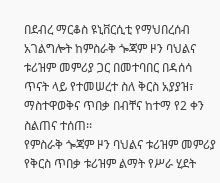በደብረ ማርቆስ ዩኒቨርሲቲ የማህበረሰብ አገልግሎት ከምስራቅ ጐጃም ዞን ባህልና ቱሪዝም መምሪያ ጋር በመተባበር በዳሰሳ ጥናት ላይ የተመሠረተ ስለ ቅርስ አያያዝ፣ ማስተዋወቅና ጥበቃ በብቸና ከተማ የ2 ቀን ስልጠና ተሰጠ፡፡
የምስራቅ ጐጃም ዞን ባህልና ቱሪዝም መምሪያ የቅርስ ጥበቃ ቱሪዝም ልማት የሥራ ሂደት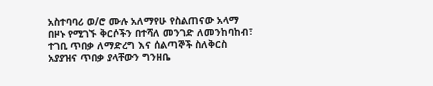አስተባባሪ ወ/ሮ ሙሉ አለማየሁ የስልጠናው አላማ በዞኑ የሚገኙ ቅርሶችን በተሻለ መንገድ ለመንከባከብ፣ ተገቢ ጥበቃ ለማድረግ እና ሰልጣኞች ስለቅርስ አያያዝና ጥበቃ ያላቸውን ግንዘቤ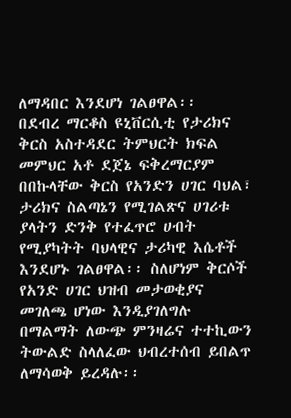ለማዳበር እንደሆነ ገልፀዋል፡፡
በደብረ ማርቆስ ዩኒቨርሲቲ የታሪክና ቅርስ አስተዳደር ትምህርት ክፍል መምህር አቶ ደጀኔ ፍቅረማርያም በበኩላቸው ቅርስ የአንድን ሀገር ባህል፣ ታሪክና ስልጣኔን የሚገልጽና ሀገሪቱ ያላትን ድንቅ የተፈጥሮ ሀብት የሚያካትት ባህላዊና ታሪካዊ እሴቶች እንደሆኑ ገልፀዋል፡፡ ስለሆነም ቅርሶች የአንድ ሀገር ህዝብ መታወቂያና መገለጫ ሆነው እንዲያገለግሉ በማልማት ለውጭ ምንዛሬና ተተኪውን ትውልድ ስላለፈው ህብረተሰብ ይበልጥ ለማሳወቅ ይረዳሉ፡፡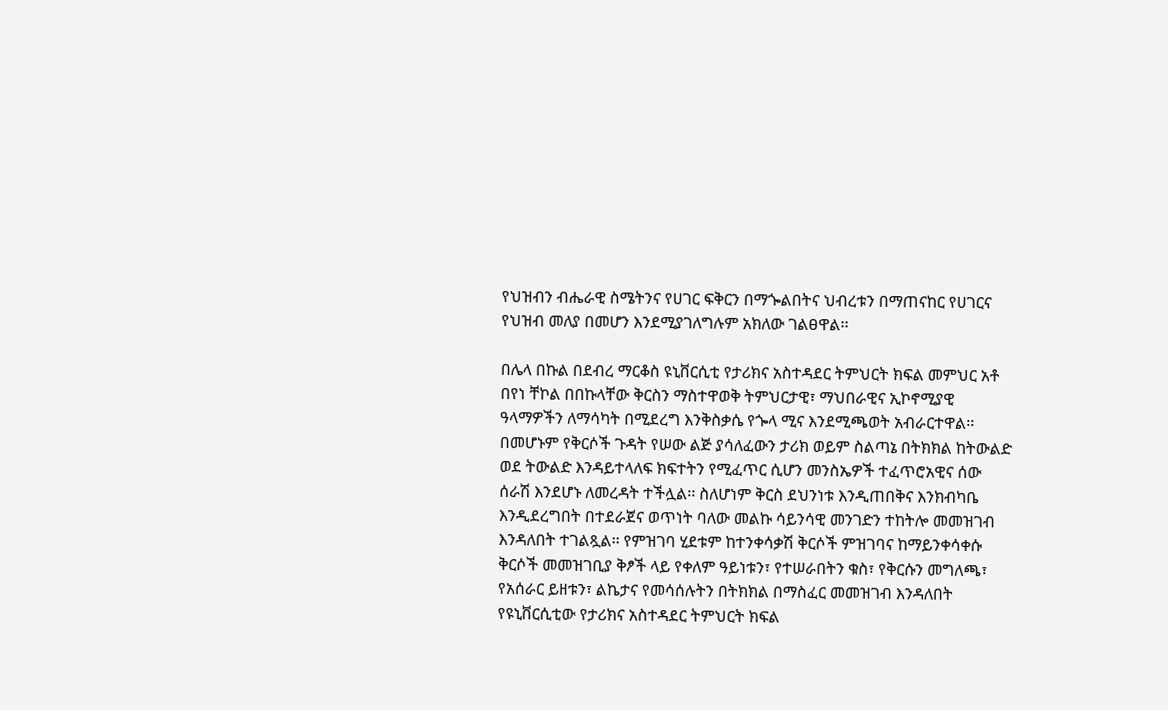የህዝብን ብሔራዊ ስሜትንና የሀገር ፍቅርን በማጐልበትና ህብረቱን በማጠናከር የሀገርና የህዝብ መለያ በመሆን እንደሚያገለግሉም አክለው ገልፀዋል፡፡

በሌላ በኩል በደብረ ማርቆስ ዩኒቨርሲቲ የታሪክና አስተዳደር ትምህርት ክፍል መምህር አቶ በየነ ቸኮል በበኩላቸው ቅርስን ማስተዋወቅ ትምህርታዊ፣ ማህበራዊና ኢኮኖሚያዊ ዓላማዎችን ለማሳካት በሚደረግ እንቅስቃሴ የጐላ ሚና እንደሚጫወት አብራርተዋል፡፡
በመሆኑም የቅርሶች ጉዳት የሠው ልጅ ያሳለፈውን ታሪክ ወይም ስልጣኔ በትክክል ከትውልድ ወደ ትውልድ እንዳይተላለፍ ክፍተትን የሚፈጥር ሲሆን መንስኤዎች ተፈጥሮአዊና ሰው ሰራሽ እንደሆኑ ለመረዳት ተችሏል፡፡ ስለሆነም ቅርስ ደህንነቱ እንዲጠበቅና እንክብካቤ እንዲደረግበት በተደራጀና ወጥነት ባለው መልኩ ሳይንሳዊ መንገድን ተከትሎ መመዝገብ እንዳለበት ተገልጿል፡፡ የምዝገባ ሂደቱም ከተንቀሳቃሽ ቅርሶች ምዝገባና ከማይንቀሳቀሱ ቅርሶች መመዝገቢያ ቅፆች ላይ የቀለም ዓይነቱን፣ የተሠራበትን ቁስ፣ የቅርሱን መግለጫ፣ የአሰራር ይዘቱን፣ ልኬታና የመሳሰሉትን በትክክል በማስፈር መመዝገብ እንዳለበት የዩኒቨርሲቲው የታሪክና አስተዳደር ትምህርት ክፍል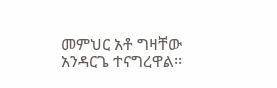መምህር አቶ ግዛቸው አንዳርጌ ተናግረዋል፡፡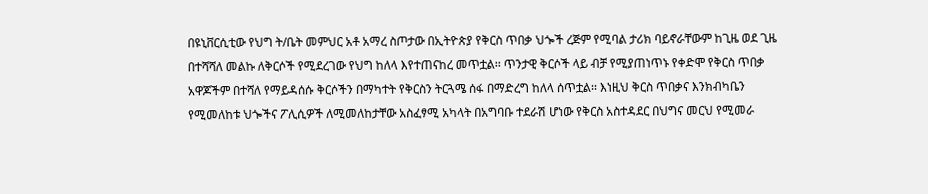በዩኒቨርሲቲው የህግ ት/ቤት መምህር አቶ አማረ ስጦታው በኢትዮጵያ የቅርስ ጥበቃ ህጐች ረጅም የሚባል ታሪክ ባይኖራቸውም ከጊዜ ወደ ጊዜ በተሻሻለ መልኩ ለቅርሶች የሚደረገው የህግ ከለላ እየተጠናከረ መጥቷል፡፡ ጥንታዊ ቅርሶች ላይ ብቻ የሚያጠነጥኑ የቀድሞ የቅርስ ጥበቃ አዋጆችም በተሻለ የማይዳሰሱ ቅርሶችን በማካተት የቅርስን ትርጓሜ ሰፋ በማድረግ ከለላ ሰጥቷል፡፡ እነዚህ ቅርስ ጥበቃና እንክብካቤን የሚመለከቱ ህጐችና ፖሊሲዎች ለሚመለከታቸው አስፈፃሚ አካላት በአግባቡ ተደራሽ ሆነው የቅርስ አስተዳደር በህግና መርህ የሚመራ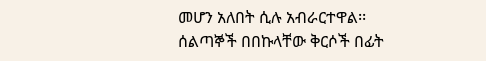መሆን አለበት ሲሉ አብራርተዋል፡፡
ሰልጣኞች በበኩላቸው ቅርሶች በፊት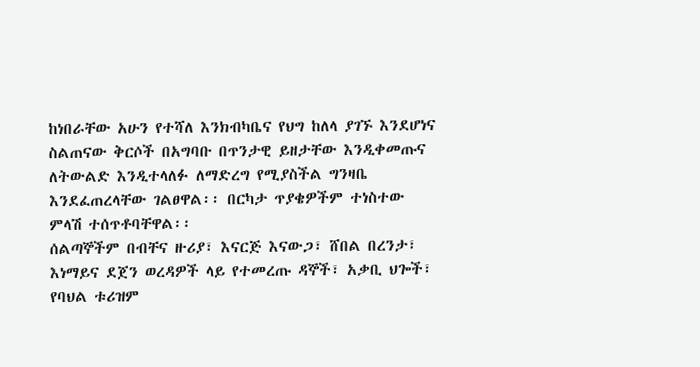ከነበራቸው አሁን የተሻለ እንክብካቤና የህግ ከለላ ያገኙ እንደሆነና ስልጠናው ቅርሶች በአግባቡ በጥንታዊ ይዘታቸው እንዲቀመጡና ለትውልድ እንዲተላለፉ ለማድረግ የሚያስችል ግንዛቤ እንደፈጠረላቸው ገልፀዋል፡፡ በርካታ ጥያቄዎችም ተነስተው ምላሽ ተሰጥቶባቸዋል፡፡
ሰልጣኞችም በብቸና ዙሪያ፣ እናርጅ እናውጋ፣ ሸበል በረንታ፣ እነማይና ደጀን ወረዳዎች ላይ የተመረጡ ዳኞች፣ አቃቢ ህጐች፣ የባህል ቱሪዝም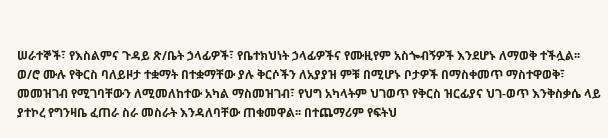ሠራተኞች፣ የእስልምና ጉዳይ ጽ/ቤት ኃላፊዎች፣ የቤተክህነት ኃላፊዎችና የሙዚየም አስጐብኝዎች እንደሆኑ ለማወቅ ተችሏል፡፡
ወ/ሮ ሙሉ የቅርስ ባለይዞታ ተቋማት በተቋማቸው ያሉ ቅርሶችን ለአያያዝ ምቹ በሚሆኑ ቦታዎች በማስቀመጥ ማስተዋወቅ፣ መመዝገብ የሚገባቸውን ለሚመለከተው አካል ማስመዝገብ፣ የህግ አካላትም ህገወጥ የቅርስ ዝርፊያና ህገ-ወጥ እንቅስቃሴ ላይ ያተኮረ የግንዛቤ ፈጠራ ስራ መስራት እንዳለባቸው ጠቁመዋል፡፡ በተጨማሪም የፍትህ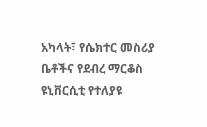አካላት፣ የሴክተር መስሪያ ቤቶችና የደብረ ማርቆስ ዩኒቨርሲቲ የተለያዩ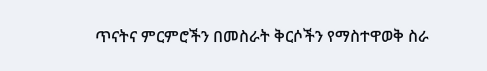ጥናትና ምርምሮችን በመስራት ቅርሶችን የማስተዋወቅ ስራ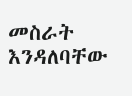መስራት እንዳለባቸው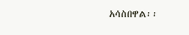አሳስበዋል፡፡